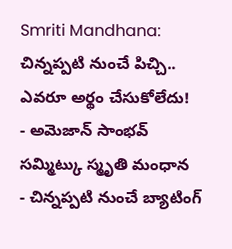Smriti Mandhana: చిన్నప్పటి నుంచే పిచ్చి.. ఎవరూ అర్థం చేసుకోలేదు!
- అమెజాన్ సాంభవ్ సమ్మిట్కు స్మృతి మంధాన
- చిన్నప్పటి నుంచే బ్యాటింగ్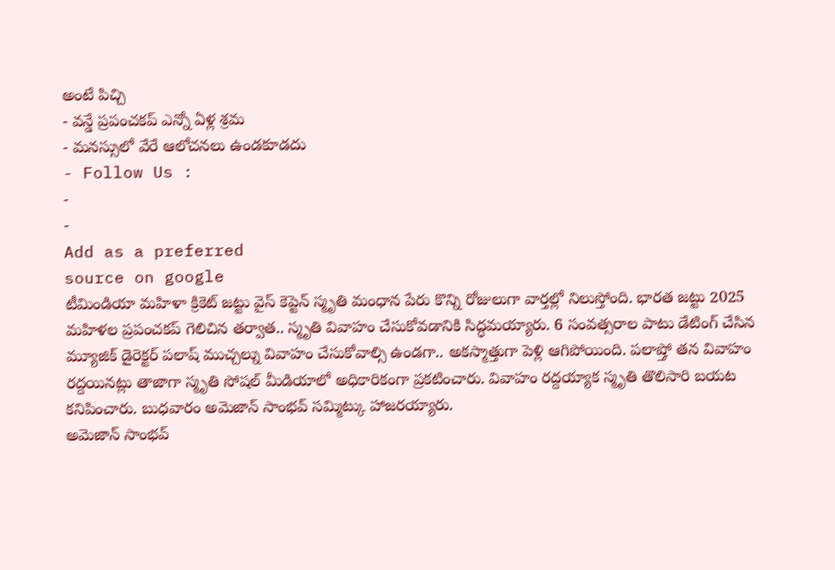అంటే పిచ్చి
- వన్డే ప్రపంచకప్ ఎన్నో ఏళ్ల శ్రమ
- మనస్సులో వేరే ఆలోచనలు ఉండకూడదు
- Follow Us :
-
-
Add as a preferred
source on google
టీమిండియా మహిళా క్రికెట్ జట్టు వైస్ కెప్టెన్ స్మృతి మంధాన పేరు కొన్ని రోజులుగా వార్తల్లో నిలుస్తోంది. భారత జట్టు 2025 మహిళల ప్రపంచకప్ గెలిచిన తర్వాత.. స్మృతి వివాహం చేసుకోవడానికి సిద్ధమయ్యారు. 6 సంవత్సరాల పాటు డేటింగ్ చేసిన మ్యూజిక్ డైరెక్టర్ పలాష్ ముచ్చల్ను వివాహం చేసుకోవాల్సి ఉండగా.. అకస్మాత్తుగా పెళ్లి ఆగిపోయింది. పలాష్తో తన వివాహం రద్దయినట్లు తాజాగా స్మృతి సోషల్ మీడియాలో అధికారికంగా ప్రకటించారు. వివాహం రద్దయ్యాక స్మృతి తొలిసారి బయట కనిపించారు. బుధవారం అమెజాన్ సాంభవ్ సమ్మిట్కు హాజరయ్యారు.
అమెజాన్ సాంభవ్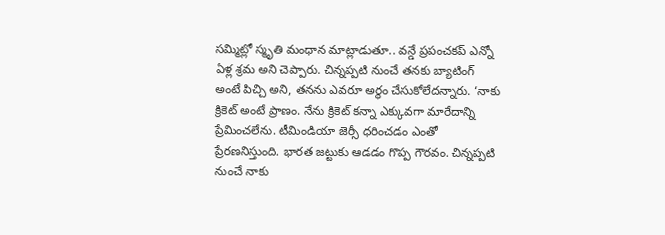సమ్మిట్లో స్మృతి మంధాన మాట్లాడుతూ.. వన్డే ప్రపంచకప్ ఎన్నో ఏళ్ల శ్రమ అని చెప్పారు. చిన్నప్పటి నుంచే తనకు బ్యాటింగ్ అంటే పిచ్చి అని, తనను ఎవరూ అర్థం చేసుకోలేదన్నారు. ‘నాకు క్రికెట్ అంటే ప్రాణం. నేను క్రికెట్ కన్నా ఎక్కువగా మారేదాన్ని ప్రేమించలేను. టీమిండియా జెర్సీ ధరించడం ఎంతో ప్రేరణనిస్తుంది. భారత జట్టుకు ఆడడం గొప్ప గౌరవం. చిన్నప్పటి నుంచే నాకు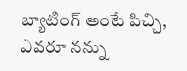బ్యాటింగ్ అంటే పిచ్చి, ఎవరూ నన్ను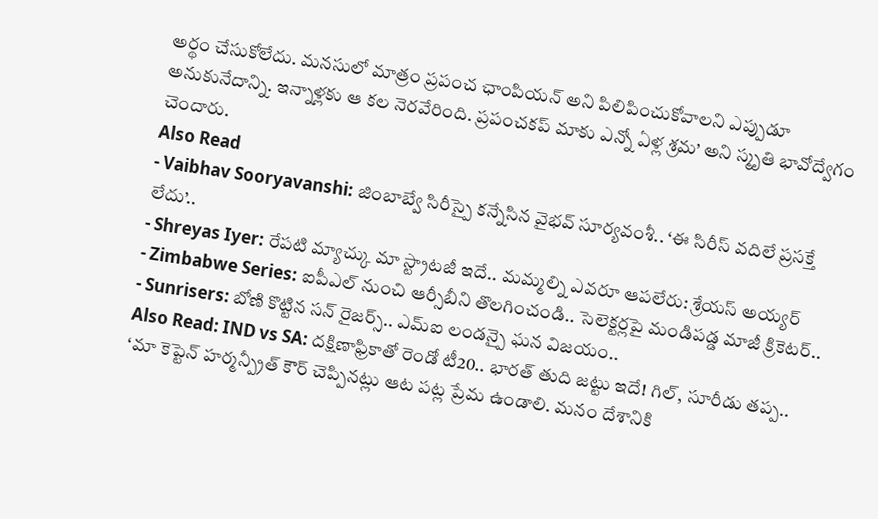అర్థం చేసుకోలేదు. మనసులో మాత్రం ప్రపంచ ఛాంపియన్ అని పిలిపించుకోవాలని ఎప్పుడూ అనుకునేదాన్ని. ఇన్నాళ్లకు ఆ కల నెరవేరింది. ప్రపంచకప్ మాకు ఎన్నో ఏళ్ల శ్రమ’ అని స్మృతి భావోద్వేగం చెందారు.
Also Read
- Vaibhav Sooryavanshi: జింబాబ్వే సిరీస్పై కన్నేసిన వైభవ్ సూర్యవంశీ.. ‘ఈ సిరీస్ వదిలే ప్రసక్తే లేదు’..
- Shreyas Iyer: రేపటి మ్యాచ్కు మా స్ట్రాటజీ ఇదే.. మమ్మల్ని ఎవరూ ఆపలేరు: శ్రేయస్ అయ్యర్
- Zimbabwe Series: ఐపీఎల్ నుంచి ఆర్సీబీని తొలగించండి.. సెలెక్టర్లపై మండిపడ్డ మాజీ క్రికెటర్..
- Sunrisers: బోణి కొట్టిన సన్ రైజర్స్.. ఎమ్ఐ లండన్పై ఘన విజయం..
Also Read: IND vs SA: దక్షిణాఫ్రికాతో రెండో టీ20.. భారత్ తుది జట్టు ఇదే! గిల్, సూరీడు తప్ప..
‘మా కెప్టెన్ హర్మన్ప్రీత్ కౌర్ చెప్పినట్లు ఆట పట్ల ప్రేమ ఉండాలి. మనం దేశానికి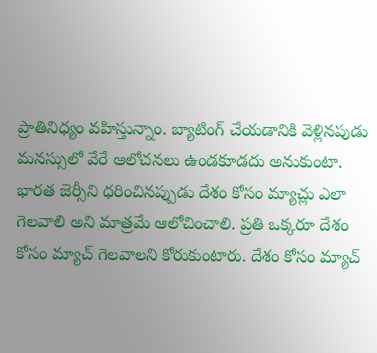ప్రాతినిధ్యం వహిస్తున్నాం. బ్యాటింగ్ చేయడానికి వెళ్లినపుడు మనస్సులో వేరే ఆలోచనలు ఉండకూడదు అనుకుంటా. భారత జెర్సీని ధరించినప్పుడు దేశం కోసం మ్యాచ్లు ఎలా గెలవాలి అని మాత్రమే ఆలోచించాలి. ప్రతి ఒక్కరూ దేశం కోసం మ్యాచ్ గెలవాలని కోరుకుంటారు. దేశం కోసం మ్యాచ్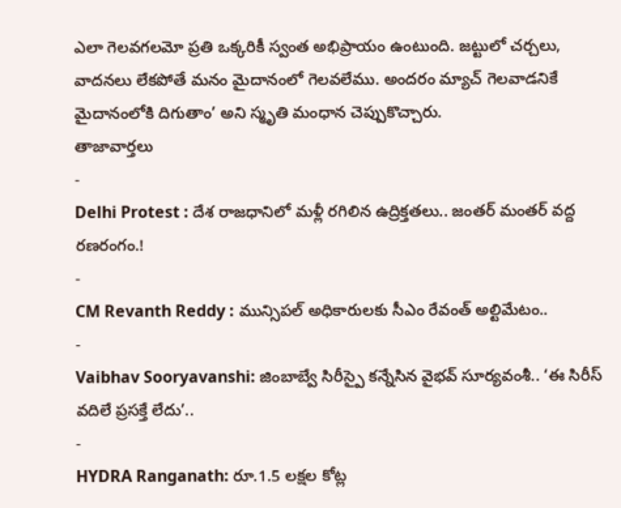ఎలా గెలవగలమో ప్రతి ఒక్కరికీ స్వంత అభిప్రాయం ఉంటుంది. జట్టులో చర్చలు, వాదనలు లేకపోతే మనం మైదానంలో గెలవలేము. అందరం మ్యాచ్ గెలవాడనికే మైదానంలోకి దిగుతాం’ అని స్మృతి మంధాన చెప్పుకొచ్చారు.
తాజావార్తలు
-
Delhi Protest : దేశ రాజధానిలో మళ్లీ రగిలిన ఉద్రిక్తతలు.. జంతర్ మంతర్ వద్ద రణరంగం.!
-
CM Revanth Reddy : మున్సిపల్ అధికారులకు సీఎం రేవంత్ అల్టిమేటం..
-
Vaibhav Sooryavanshi: జింబాబ్వే సిరీస్పై కన్నేసిన వైభవ్ సూర్యవంశీ.. ‘ఈ సిరీస్ వదిలే ప్రసక్తే లేదు’..
-
HYDRA Ranganath: రూ.1.5 లక్షల కోట్ల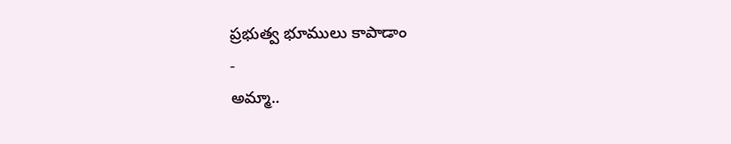ప్రభుత్వ భూములు కాపాడాం
-
అమ్మా..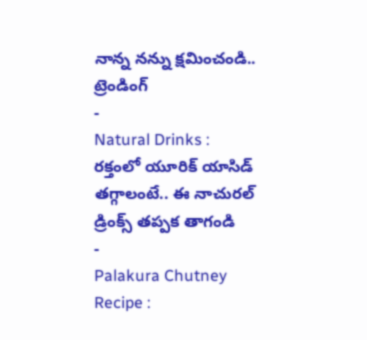నాన్న నన్ను క్షమించండి..
ట్రెండింగ్
-
Natural Drinks : రక్తంలో యూరిక్ యాసిడ్ తగ్గాలంటే.. ఈ నాచురల్ డ్రింక్స్ తప్పక తాగండి
-
Palakura Chutney Recipe :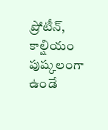ప్రోటీన్, కాల్షియం పుష్కలంగా ఉండే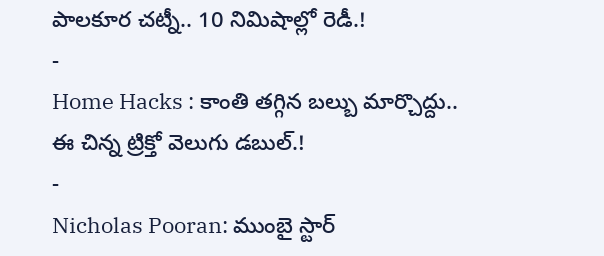పాలకూర చట్నీ.. 10 నిమిషాల్లో రెడీ.!
-
Home Hacks : కాంతి తగ్గిన బల్బు మార్చొద్దు.. ఈ చిన్న ట్రిక్తో వెలుగు డబుల్.!
-
Nicholas Pooran: ముంబై స్టార్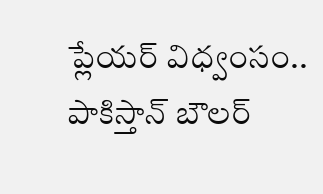ప్లేయర్ విధ్వంసం.. పాకిస్తాన్ బౌలర్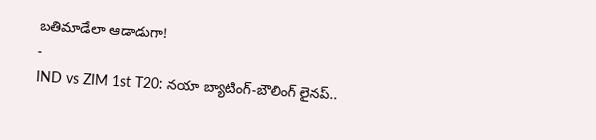బతిమాడేలా ఆడాడుగా!
-
IND vs ZIM 1st T20: నయా బ్యాటింగ్-బౌలింగ్ లైనప్..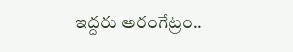ఇద్దరు అరంగేట్రం..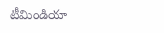టీమిండియా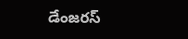డేంజరస్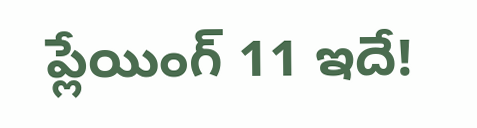ప్లేయింగ్ 11 ఇదే!